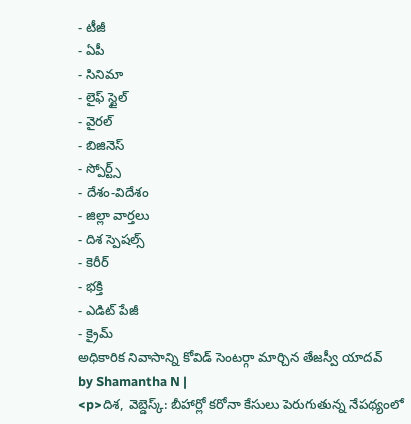- టీజీ
- ఏపీ
- సినిమా
- లైఫ్ స్టైల్
- వైరల్
- బిజినెస్
- స్పోర్ట్స్
- దేశం-విదేశం
- జిల్లా వార్తలు
- దిశ స్పెషల్స్
- కెరీర్
- భక్తి
- ఎడిట్ పేజీ
- క్రైమ్
అధికారిక నివాసాన్ని కోవిడ్ సెంటర్గా మార్చిన తేజస్వీ యాదవ్
by Shamantha N |
<p>దిశ, వెబ్డెస్క్: బీహార్లో కరోనా కేసులు పెరుగుతున్న నేపథ్యంలో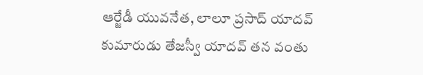ఆర్జేడీ యువనేత, లాలూ ప్రసాద్ యాదవ్ కుమారుడు తేజస్వీ యాదవ్ తన వంతు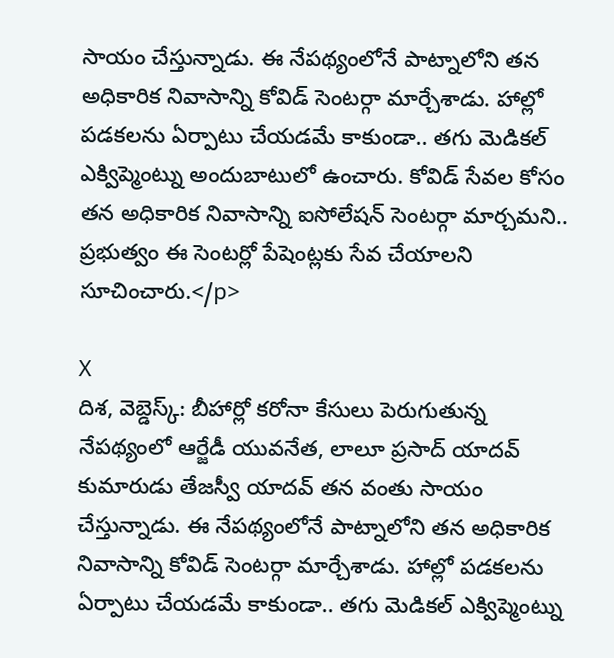సాయం చేస్తున్నాడు. ఈ నేపథ్యంలోనే పాట్నాలోని తన అధికారిక నివాసాన్ని కోవిడ్ సెంటర్గా మార్చేశాడు. హాల్లో పడకలను ఏర్పాటు చేయడమే కాకుండా.. తగు మెడికల్ ఎక్విప్మెంట్ను అందుబాటులో ఉంచారు. కోవిడ్ సేవల కోసం తన అధికారిక నివాసాన్ని ఐసోలేషన్ సెంటర్గా మార్చమని.. ప్రభుత్వం ఈ సెంటర్లో పేషెంట్లకు సేవ చేయాలని సూచించారు.</p>

X
దిశ, వెబ్డెస్క్: బీహార్లో కరోనా కేసులు పెరుగుతున్న నేపథ్యంలో ఆర్జేడీ యువనేత, లాలూ ప్రసాద్ యాదవ్ కుమారుడు తేజస్వీ యాదవ్ తన వంతు సాయం చేస్తున్నాడు. ఈ నేపథ్యంలోనే పాట్నాలోని తన అధికారిక నివాసాన్ని కోవిడ్ సెంటర్గా మార్చేశాడు. హాల్లో పడకలను ఏర్పాటు చేయడమే కాకుండా.. తగు మెడికల్ ఎక్విప్మెంట్ను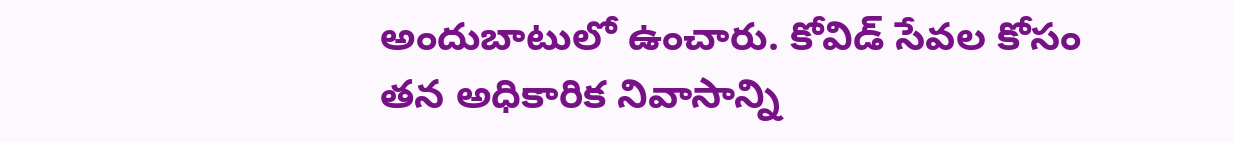అందుబాటులో ఉంచారు. కోవిడ్ సేవల కోసం తన అధికారిక నివాసాన్ని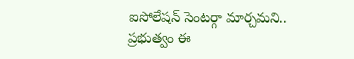ఐసోలేషన్ సెంటర్గా మార్చమని.. ప్రభుత్వం ఈ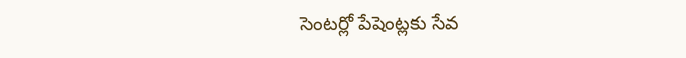సెంటర్లో పేషెంట్లకు సేవ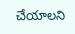చేయాలని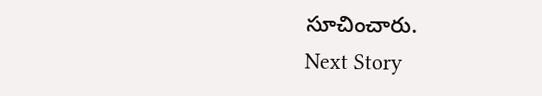సూచించారు.
Next Story